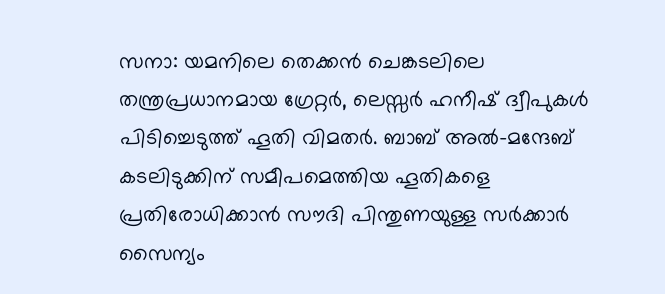സനാ: യമനിലെ തെക്കൻ ചെങ്കടലിലെ തന്ത്രപ്രധാനമായ ഗ്രേറ്റർ, ലെസ്സർ ഹനീഷ് ദ്വീപുകൾ പിടിച്ചെടുത്ത് ഹൂതി വിമതർ. ബാബ് അൽ-മന്ദേബ് കടലിടുക്കിന് സമീപമെത്തിയ ഹൂതികളെ പ്രതിരോധിക്കാൻ സൗദി പിന്തുണയുള്ള സർക്കാർ സൈന്യം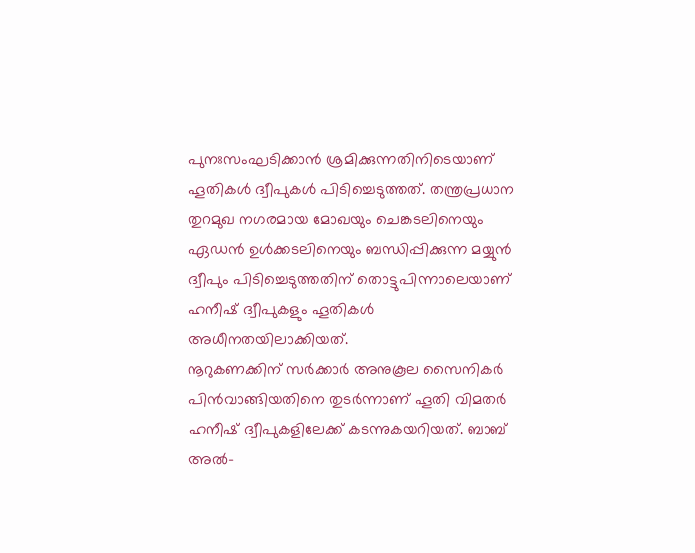പുനഃസംഘടിക്കാൻ ശ്രമിക്കുന്നതിനിടെയാണ് ഹൂതികൾ ദ്വീപുകൾ പിടിച്ചെടുത്തത്. തന്ത്രപ്രധാന തുറമുഖ നഗരമായ മോഖയും ചെങ്കടലിനെയും ഏഡൻ ഉൾക്കടലിനെയും ബന്ധിപ്പിക്കുന്ന മയ്യുൻ ദ്വീപും പിടിച്ചെടുത്തതിന് തൊട്ടുപിന്നാലെയാണ് ഹനീഷ് ദ്വീപുകളും ഹൂതികൾ അധീനതയിലാക്കിയത്.
നൂറുകണക്കിന് സർക്കാർ അനുകൂല സൈനികർ പിൻവാങ്ങിയതിനെ തുടർന്നാണ് ഹൂതി വിമതർ ഹനീഷ് ദ്വീപുകളിലേക്ക് കടന്നുകയറിയത്. ബാബ് അൽ-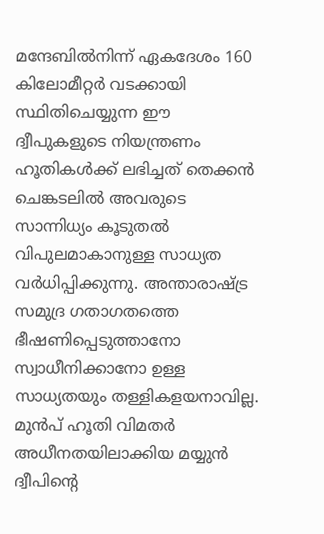മന്ദേബിൽനിന്ന് ഏകദേശം 160 കിലോമീറ്റർ വടക്കായി സ്ഥിതിചെയ്യുന്ന ഈ ദ്വീപുകളുടെ നിയന്ത്രണം ഹൂതികൾക്ക് ലഭിച്ചത് തെക്കൻ ചെങ്കടലിൽ അവരുടെ സാന്നിധ്യം കൂടുതൽ വിപുലമാകാനുള്ള സാധ്യത വർധിപ്പിക്കുന്നു. അന്താരാഷ്ട്ര സമുദ്ര ഗതാഗതത്തെ ഭീഷണിപ്പെടുത്താനോ സ്വാധീനിക്കാനോ ഉള്ള സാധ്യതയും തള്ളികളയനാവില്ല. മുൻപ് ഹൂതി വിമതർ അധീനതയിലാക്കിയ മയ്യുൻ ദ്വീപിന്റെ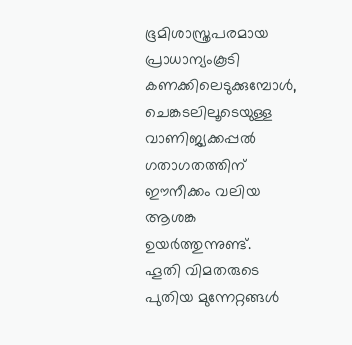ഭൂമിശാസ്ത്രപരമായ പ്രാധാന്യംകൂടി കണക്കിലെടുക്കുമ്പോൾ, ചെങ്കടലിലൂടെയുള്ള വാണിജ്യക്കപ്പൽ ഗതാഗതത്തിന് ഈനീക്കം വലിയ ആശങ്ക ഉയർത്തുന്നുണ്ട്.
ഹൂതി വിമതരുടെ പുതിയ മുന്നേറ്റങ്ങൾ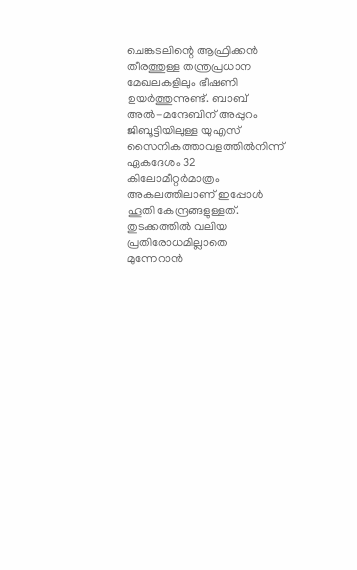ചെങ്കടലിന്റെ ആഫ്രിക്കൻ തീരത്തുള്ള തന്ത്രപ്രധാന മേഖലകളിലും ഭീഷണി ഉയർത്തുന്നുണ്ട്. ബാബ് അൽ-മന്ദേബിന് അപ്പുറം ജിബൂട്ടിയിലുള്ള യുഎസ് സൈനികത്താവളത്തിൽനിന്ന് ഏകദേശം 32 കിലോമീറ്റർമാത്രം അകലത്തിലാണ് ഇപ്പോൾ ഹൂതി കേന്ദ്രങ്ങളുള്ളത്. തുടക്കത്തിൽ വലിയ പ്രതിരോധമില്ലാതെ മുന്നേറാൻ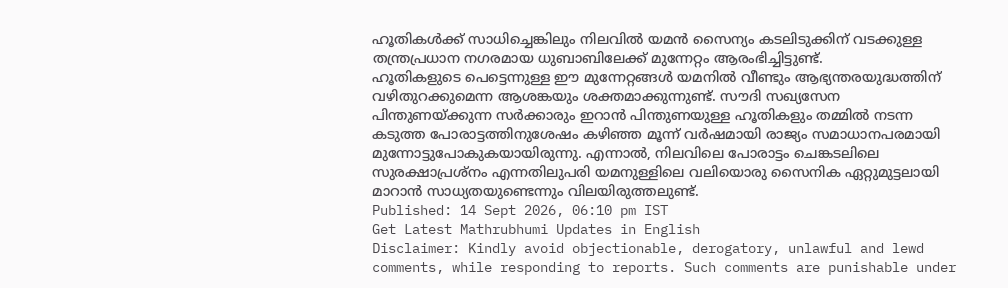ഹൂതികൾക്ക് സാധിച്ചെങ്കിലും നിലവിൽ യമൻ സൈന്യം കടലിടുക്കിന് വടക്കുള്ള തന്ത്രപ്രധാന നഗരമായ ധുബാബിലേക്ക് മുന്നേറ്റം ആരംഭിച്ചിട്ടുണ്ട്.
ഹൂതികളുടെ പെട്ടെന്നുള്ള ഈ മുന്നേറ്റങ്ങൾ യമനിൽ വീണ്ടും ആഭ്യന്തരയുദ്ധത്തിന് വഴിതുറക്കുമെന്ന ആശങ്കയും ശക്തമാക്കുന്നുണ്ട്. സൗദി സഖ്യസേന പിന്തുണയ്ക്കുന്ന സർക്കാരും ഇറാൻ പിന്തുണയുള്ള ഹൂതികളും തമ്മിൽ നടന്ന കടുത്ത പോരാട്ടത്തിനുശേഷം കഴിഞ്ഞ മൂന്ന് വർഷമായി രാജ്യം സമാധാനപരമായി മുന്നോട്ടുപോകുകയായിരുന്നു. എന്നാൽ, നിലവിലെ പോരാട്ടം ചെങ്കടലിലെ സുരക്ഷാപ്രശ്നം എന്നതിലുപരി യമനുള്ളിലെ വലിയൊരു സൈനിക ഏറ്റുമുട്ടലായി മാറാൻ സാധ്യതയുണ്ടെന്നും വിലയിരുത്തലുണ്ട്.
Published: 14 Sept 2026, 06:10 pm IST
Get Latest Mathrubhumi Updates in English
Disclaimer: Kindly avoid objectionable, derogatory, unlawful and lewd comments, while responding to reports. Such comments are punishable under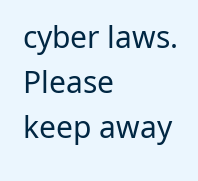cyber laws. Please keep away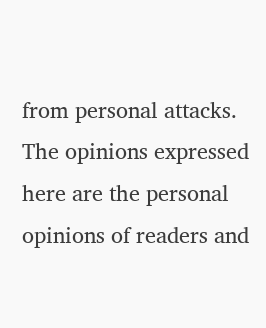from personal attacks. The opinions expressed here are the personal opinions of readers and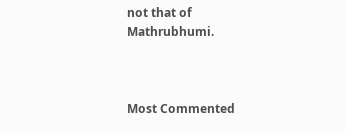not that of Mathrubhumi.



Most Commented